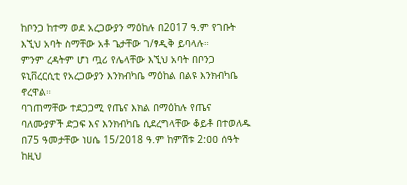ከቦንጋ ከተማ ወደ አረጋውያን ማዕከሉ በ2017 ዓ.ም የገቡት እኚህ አባት ስማቸው አቶ ጌታቸው ገ/ፃዲቅ ይባላሉ።
ምንም ረዳትም ሆነ ጧሪ የሌላቸው እኚህ አባት በቦንጋ ዩኒቨረርሲቲ የአረጋውያን እንክብካቤ ማዕከል በልዩ እንክብካቤ ኖረዋል።
ባገጠማቸው ተደጋጋሚ የጤና እክል በማዕከሉ የጤና ባለሙያዎች ድጋፍ እና እንክብካቤ ሲደረግላቸው ቆይቶ በተወለዱ በ75 ዓመታቸው ነሀሴ 15/2018 ዓ.ም ከምሽቱ 2:ዐዐ ሰዓት ከዚህ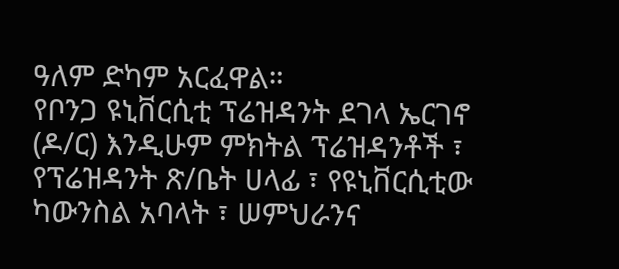ዓለም ድካም አርፈዋል።
የቦንጋ ዩኒቨርሲቲ ፕሬዝዳንት ደገላ ኤርገኖ (ዶ/ር) እንዲሁም ምክትል ፕሬዝዳንቶች ፣ የፕሬዝዳንት ጽ/ቤት ሀላፊ ፣ የዩኒቨርሲቲው ካውንስል አባላት ፣ ሠምህራንና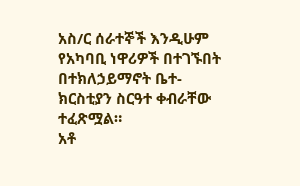አስ/ር ሰራተኞች እንዲሁም የአካባቢ ነዋሪዎች በተገኙበት በተክለኃይማኖት ቤተ-ክርስቲያን ስርዓተ ቀብራቸው ተፈጽሟል።
አቶ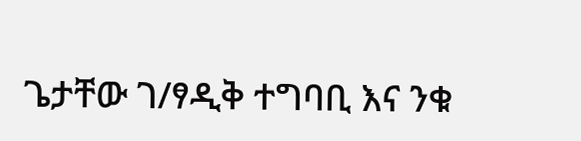ጌታቸው ገ/ፃዲቅ ተግባቢ እና ንቁ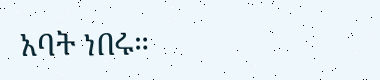አባት ነበሩ።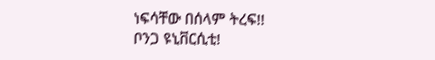ነፍሳቸው በሰላም ትረፍ!!
ቦንጋ ዩኒቨርሲቲ!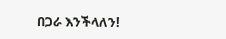በጋራ እንችላለን!